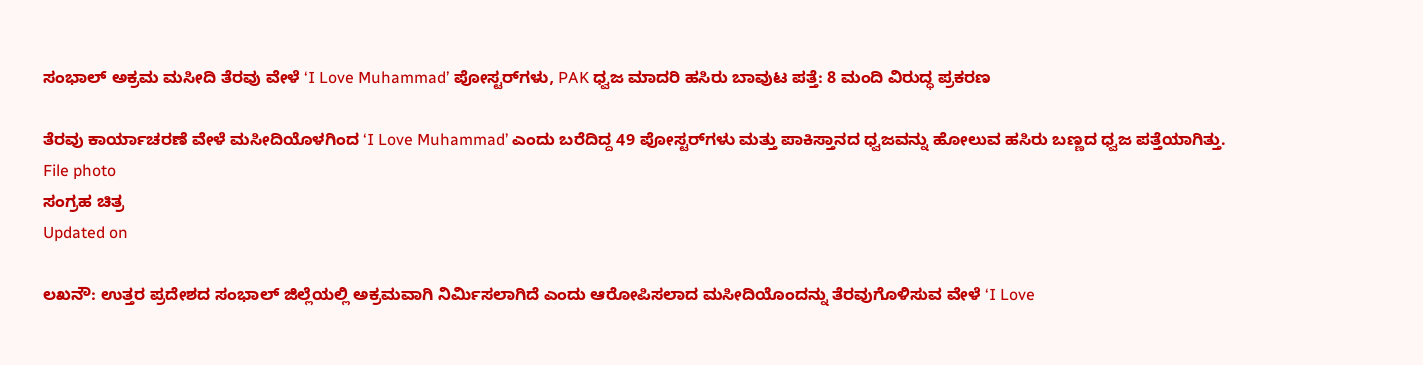ಸಂಭಾಲ್ ಅಕ್ರಮ ಮಸೀದಿ ತೆರವು ವೇಳೆ ‘I Love Muhammad’ ಪೋಸ್ಟರ್‌ಗಳು, PAK ಧ್ವಜ ಮಾದರಿ ಹಸಿರು ಬಾವುಟ ಪತ್ತೆ: 8 ಮಂದಿ ವಿರುದ್ಧ ಪ್ರಕರಣ

ತೆರವು ಕಾರ್ಯಾಚರಣೆ ವೇಳೆ ಮಸೀದಿಯೊಳಗಿಂದ ‘I Love Muhammad’ ಎಂದು ಬರೆದಿದ್ದ 49 ಪೋಸ್ಟರ್‌ಗಳು ಮತ್ತು ಪಾಕಿಸ್ತಾನದ ಧ್ವಜವನ್ನು ಹೋಲುವ ಹಸಿರು ಬಣ್ಣದ ಧ್ವಜ ಪತ್ತೆಯಾಗಿತ್ತು.
File photo
ಸಂಗ್ರಹ ಚಿತ್ರ
Updated on

ಲಖನೌ: ಉತ್ತರ ಪ್ರದೇಶದ ಸಂಭಾಲ್ ಜಿಲ್ಲೆಯಲ್ಲಿ ಅಕ್ರಮವಾಗಿ ನಿರ್ಮಿಸಲಾಗಿದೆ ಎಂದು ಆರೋಪಿಸಲಾದ ಮಸೀದಿಯೊಂದನ್ನು ತೆರವುಗೊಳಿಸುವ ವೇಳೆ ‘I Love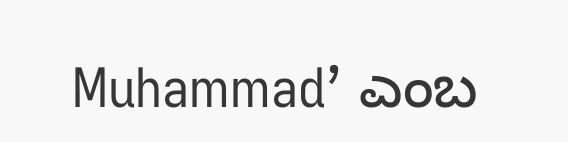Muhammad’ ಎಂಬ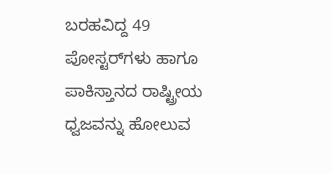ಬರಹವಿದ್ದ 49 ಪೋಸ್ಟರ್‌ಗಳು ಹಾಗೂ ಪಾಕಿಸ್ತಾನದ ರಾಷ್ಟ್ರೀಯ ಧ್ವಜವನ್ನು ಹೋಲುವ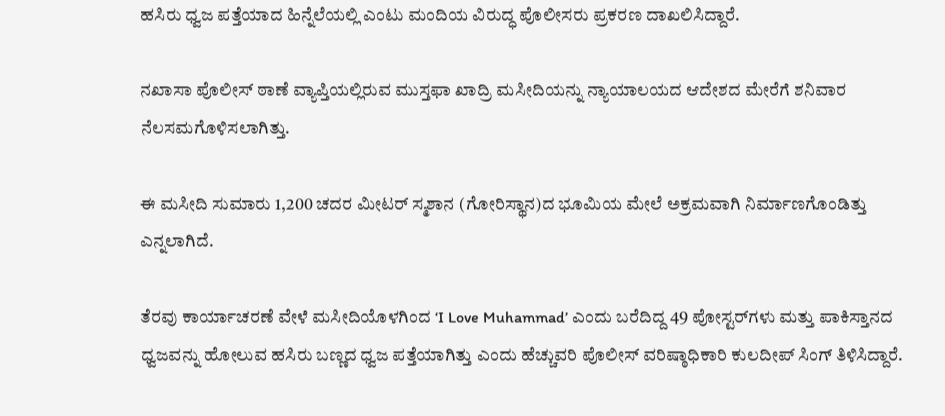ಹಸಿರು ಧ್ವಜ ಪತ್ತೆಯಾದ ಹಿನ್ನೆಲೆಯಲ್ಲಿ ಎಂಟು ಮಂದಿಯ ವಿರುದ್ಧ ಪೊಲೀಸರು ಪ್ರಕರಣ ದಾಖಲಿಸಿದ್ದಾರೆ.

ನಖಾಸಾ ಪೊಲೀಸ್ ಠಾಣೆ ವ್ಯಾಪ್ತಿಯಲ್ಲಿರುವ ಮುಸ್ತಫಾ ಖಾದ್ರಿ ಮಸೀದಿಯನ್ನು ನ್ಯಾಯಾಲಯದ ಆದೇಶದ ಮೇರೆಗೆ ಶನಿವಾರ ನೆಲಸಮಗೊಳಿಸಲಾಗಿತ್ತು.

ಈ ಮಸೀದಿ ಸುಮಾರು 1,200 ಚದರ ಮೀಟರ್ ಸ್ಮಶಾನ (ಗೋರಿಸ್ಥಾನ)ದ ಭೂಮಿಯ ಮೇಲೆ ಅಕ್ರಮವಾಗಿ ನಿರ್ಮಾಣಗೊಂಡಿತ್ತು ಎನ್ನಲಾಗಿದೆ.

ತೆರವು ಕಾರ್ಯಾಚರಣೆ ವೇಳೆ ಮಸೀದಿಯೊಳಗಿಂದ ‘I Love Muhammad’ ಎಂದು ಬರೆದಿದ್ದ 49 ಪೋಸ್ಟರ್‌ಗಳು ಮತ್ತು ಪಾಕಿಸ್ತಾನದ ಧ್ವಜವನ್ನು ಹೋಲುವ ಹಸಿರು ಬಣ್ಣದ ಧ್ವಜ ಪತ್ತೆಯಾಗಿತ್ತು ಎಂದು ಹೆಚ್ಚುವರಿ ಪೊಲೀಸ್ ವರಿಷ್ಠಾಧಿಕಾರಿ ಕುಲದೀಪ್ ಸಿಂಗ್ ತಿಳಿಸಿದ್ದಾರೆ.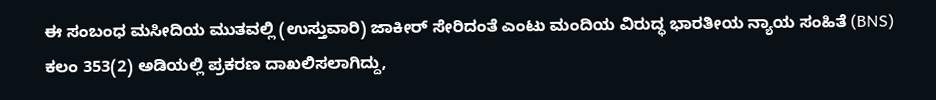ಈ ಸಂಬಂಧ ಮಸೀದಿಯ ಮುತವಲ್ಲಿ (ಉಸ್ತುವಾರಿ) ಜಾಕೀರ್ ಸೇರಿದಂತೆ ಎಂಟು ಮಂದಿಯ ವಿರುದ್ಧ ಭಾರತೀಯ ನ್ಯಾಯ ಸಂಹಿತೆ (BNS) ಕಲಂ 353(2) ಅಡಿಯಲ್ಲಿ ಪ್ರಕರಣ ದಾಖಲಿಸಲಾಗಿದ್ದು,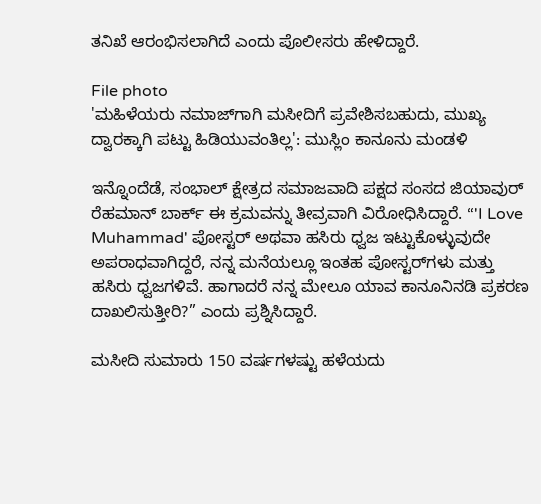ತನಿಖೆ ಆರಂಭಿಸಲಾಗಿದೆ ಎಂದು ಪೊಲೀಸರು ಹೇಳಿದ್ದಾರೆ.

File photo
'ಮಹಿಳೆಯರು ನಮಾಜ್‌ಗಾಗಿ ಮಸೀದಿಗೆ ಪ್ರವೇಶಿಸಬಹುದು, ಮುಖ್ಯ ದ್ವಾರಕ್ಕಾಗಿ ಪಟ್ಟು ಹಿಡಿಯುವಂತಿಲ್ಲ': ಮುಸ್ಲಿಂ ಕಾನೂನು ಮಂಡಳಿ

ಇನ್ನೊಂದೆಡೆ, ಸಂಭಾಲ್ ಕ್ಷೇತ್ರದ ಸಮಾಜವಾದಿ ಪಕ್ಷದ ಸಂಸದ ಜಿಯಾವುರ್ ರೆಹಮಾನ್ ಬಾರ್ಕ್ ಈ ಕ್ರಮವನ್ನು ತೀವ್ರವಾಗಿ ವಿರೋಧಿಸಿದ್ದಾರೆ. “'I Love Muhammad' ಪೋಸ್ಟರ್ ಅಥವಾ ಹಸಿರು ಧ್ವಜ ಇಟ್ಟುಕೊಳ್ಳುವುದೇ ಅಪರಾಧವಾಗಿದ್ದರೆ, ನನ್ನ ಮನೆಯಲ್ಲೂ ಇಂತಹ ಪೋಸ್ಟರ್‌ಗಳು ಮತ್ತು ಹಸಿರು ಧ್ವಜಗಳಿವೆ. ಹಾಗಾದರೆ ನನ್ನ ಮೇಲೂ ಯಾವ ಕಾನೂನಿನಡಿ ಪ್ರಕರಣ ದಾಖಲಿಸುತ್ತೀರಿ?” ಎಂದು ಪ್ರಶ್ನಿಸಿದ್ದಾರೆ.

ಮಸೀದಿ ಸುಮಾರು 150 ವರ್ಷಗಳಷ್ಟು ಹಳೆಯದು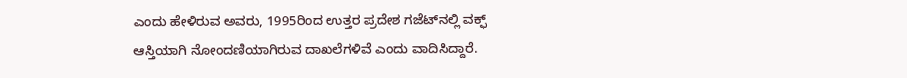ಎಂದು ಹೇಳಿರುವ ಅವರು, 1995ರಿಂದ ಉತ್ತರ ಪ್ರದೇಶ ಗಜೆಟ್‌ನಲ್ಲಿ ವಕ್ಫ್ ಆಸ್ತಿಯಾಗಿ ನೋಂದಣಿಯಾಗಿರುವ ದಾಖಲೆಗಳಿವೆ ಎಂದು ವಾದಿಸಿದ್ದಾರೆ.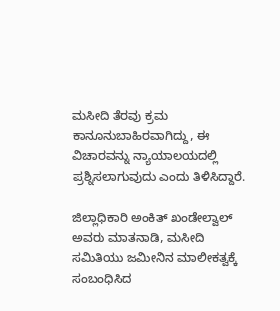ಮಸೀದಿ ತೆರವು ಕ್ರಮ ಕಾನೂನುಬಾಹಿರವಾಗಿದ್ದು, ಈ ವಿಚಾರವನ್ನು ನ್ಯಾಯಾಲಯದಲ್ಲಿ ಪ್ರಶ್ನಿಸಲಾಗುವುದು ಎಂದು ತಿಳಿಸಿದ್ದಾರೆ.

ಜಿಲ್ಲಾಧಿಕಾರಿ ಅಂಕಿತ್ ಖಂಡೇಲ್ವಾಲ್ ಅವರು ಮಾತನಾಡಿ, ಮಸೀದಿ ಸಮಿತಿಯು ಜಮೀನಿನ ಮಾಲೀಕತ್ವಕ್ಕೆ ಸಂಬಂಧಿಸಿದ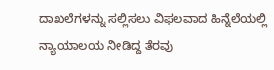ದಾಖಲೆಗಳನ್ನು ಸಲ್ಲಿಸಲು ವಿಫಲವಾದ ಹಿನ್ನೆಲೆಯಲ್ಲಿ ನ್ಯಾಯಾಲಯ ನೀಡಿದ್ದ ತೆರವು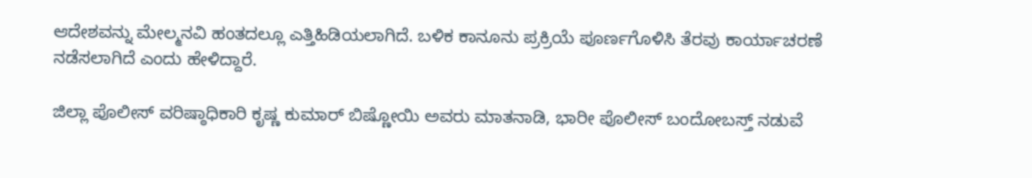ಆದೇಶವನ್ನು ಮೇಲ್ಮನವಿ ಹಂತದಲ್ಲೂ ಎತ್ತಿಹಿಡಿಯಲಾಗಿದೆ. ಬಳಿಕ ಕಾನೂನು ಪ್ರಕ್ರಿಯೆ ಪೂರ್ಣಗೊಳಿಸಿ ತೆರವು ಕಾರ್ಯಾಚರಣೆ ನಡೆಸಲಾಗಿದೆ ಎಂದು ಹೇಳಿದ್ದಾರೆ.

ಜಿಲ್ಲಾ ಪೊಲೀಸ್ ವರಿಷ್ಠಾಧಿಕಾರಿ ಕೃಷ್ಣ ಕುಮಾರ್ ಬಿಷ್ಣೋಯಿ ಅವರು ಮಾತನಾಡಿ, ಭಾರೀ ಪೊಲೀಸ್ ಬಂದೋಬಸ್ತ್ ನಡುವೆ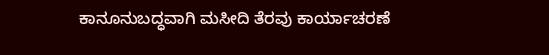ಕಾನೂನುಬದ್ಧವಾಗಿ ಮಸೀದಿ ತೆರವು ಕಾರ್ಯಾಚರಣೆ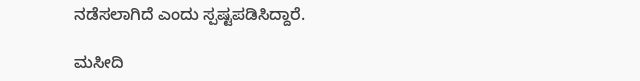ನಡೆಸಲಾಗಿದೆ ಎಂದು ಸ್ಪಷ್ಟಪಡಿಸಿದ್ದಾರೆ.

ಮಸೀದಿ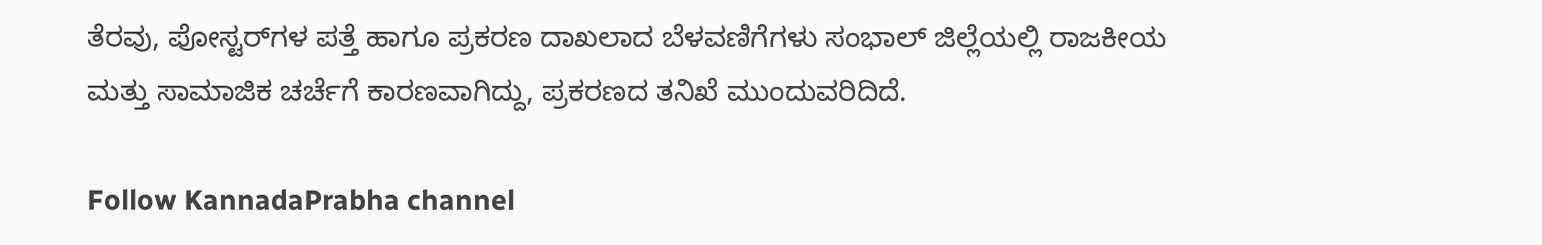ತೆರವು, ಪೋಸ್ಟರ್‌ಗಳ ಪತ್ತೆ ಹಾಗೂ ಪ್ರಕರಣ ದಾಖಲಾದ ಬೆಳವಣಿಗೆಗಳು ಸಂಭಾಲ್ ಜಿಲ್ಲೆಯಲ್ಲಿ ರಾಜಕೀಯ ಮತ್ತು ಸಾಮಾಜಿಕ ಚರ್ಚೆಗೆ ಕಾರಣವಾಗಿದ್ದು, ಪ್ರಕರಣದ ತನಿಖೆ ಮುಂದುವರಿದಿದೆ.

Follow KannadaPrabha channel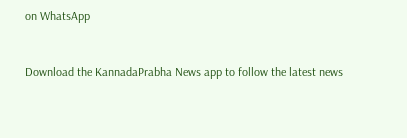on WhatsApp



Download the KannadaPrabha News app to follow the latest news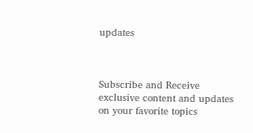updates



Subscribe and Receive exclusive content and updates on your favorite topics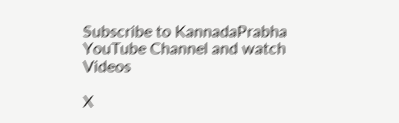Subscribe to KannadaPrabha YouTube Channel and watch Videos

X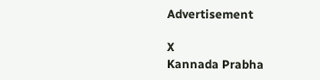Advertisement

X
Kannada Prabha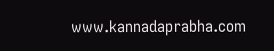www.kannadaprabha.com